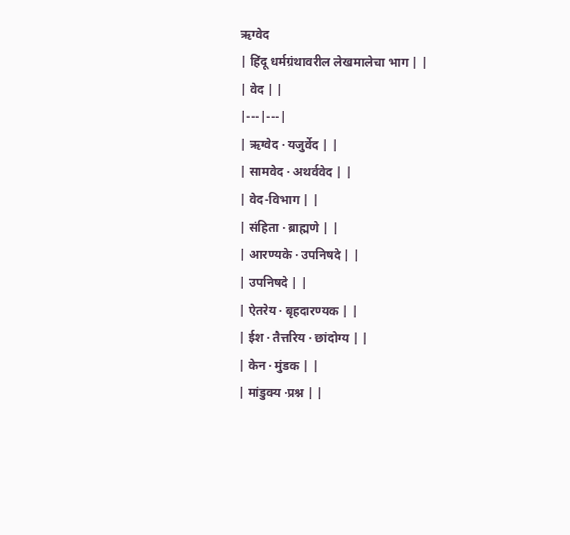ऋग्वेद
| हिंदू धर्मग्रंथावरील लेखमालेचा भाग | |
| वेद | |
|---|---|
| ऋग्वेद · यजुर्वेद | |
| सामवेद · अथर्ववेद | |
| वेद-विभाग | |
| संहिता · ब्राह्मणे | |
| आरण्यके · उपनिषदे | |
| उपनिषदे | |
| ऐतरेय · बृहदारण्यक | |
| ईश · तैत्तरिय · छांदोग्य | |
| केन · मुंडक | |
| मांडुक्य ·प्रश्न | |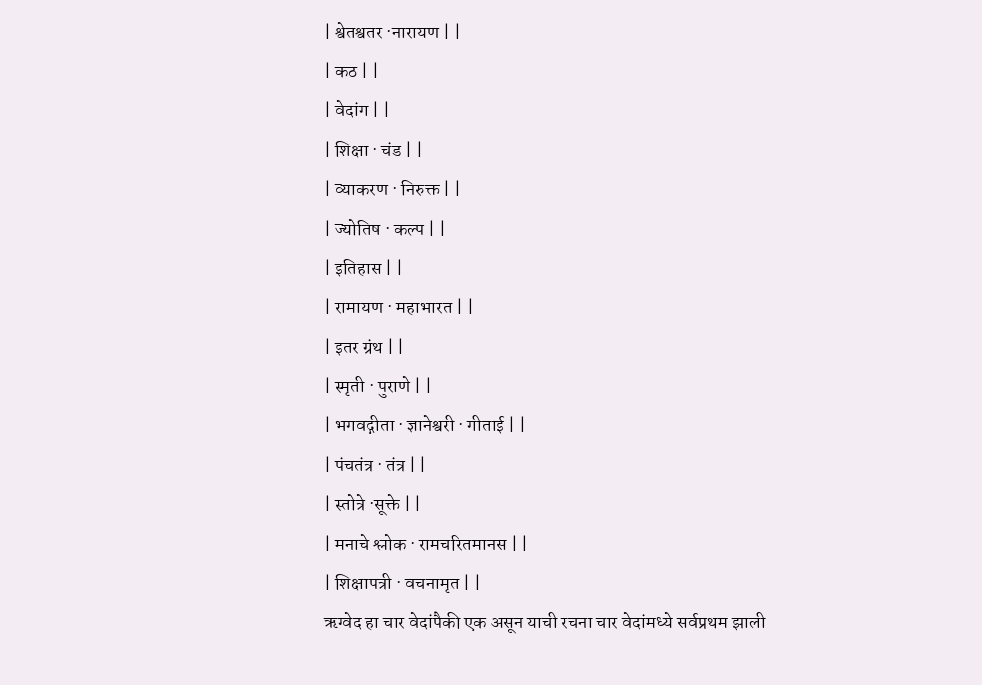| श्वेतश्वतर ·नारायण | |
| कठ | |
| वेदांग | |
| शिक्षा · चंड | |
| व्याकरण · निरुक्त | |
| ज्योतिष · कल्प | |
| इतिहास | |
| रामायण · महाभारत | |
| इतर ग्रंथ | |
| स्मृती · पुराणे | |
| भगवद्गीता · ज्ञानेश्वरी · गीताई | |
| पंचतंत्र · तंत्र | |
| स्तोत्रे ·सूक्ते | |
| मनाचे श्लोक · रामचरितमानस | |
| शिक्षापत्री · वचनामृत | |
ऋग्वेद हा चार वेदांपैकी एक असून याची रचना चार वेदांमध्ये सर्वप्रथम झाली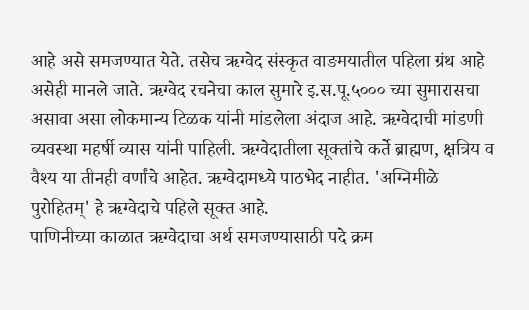आहे असे समजण्यात येते. तसेच ऋग्वेद संस्कृत वाङमयातील पहिला ग्रंथ आहे असेही मानले जाते. ऋग्वेद रचनेचा काल सुमारे इ.स.पू.५००० च्या सुमारासचा असावा असा लोकमान्य टिळक यांनी मांडलेला अंदाज आहे. ऋग्वेदाची मांडणी व्यवस्था महर्षी व्यास यांनी पाहिली. ऋग्वेदातीला सूक्तांचे कर्ते ब्राह्मण, क्षत्रिय व वैश्य या तीनही वर्णांचे आहेत. ऋग्वेदामध्ये पाठभेद नाहीत. 'अग्निमीळे पुरोहितम्' हे ऋग्वेदाचे पहिले सूक्त आहे.
पाणिनीच्या काळात ऋग्वेदाचा अर्थ समजण्यासाठी पदे क्रम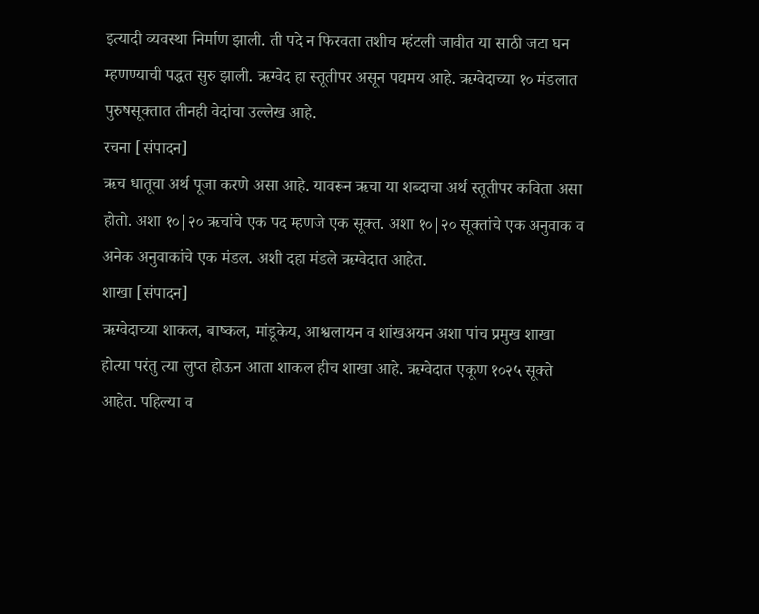इत्यादी व्यवस्था निर्माण झाली. ती पदे न फिरवता तशीच म्हंटली जावीत या साठी जटा घन म्हणण्याची पद्धत सुरु झाली. ऋग्वेद हा स्तूतीपर असून पद्यमय आहे. ऋग्वेदाच्या १० मंडलात पुरुषसूक्तात तीनही वेदांचा उल्लेख आहे.
रचना [संपादन]
ऋच धातूचा अर्थ पूजा करणे असा आहे. यावरून ऋचा या शब्दाचा अर्थ स्तूतीपर कविता असा होतो. अशा १०|२० ऋचांचे एक पद म्हणजे एक सूक्त. अशा १०|२० सूक्तांचे एक अनुवाक व अनेक अनुवाकांचे एक मंडल. अशी दहा मंडले ऋग्वेदात आहेत.
शाखा [संपादन]
ऋग्वेदाच्या शाकल, बाष्कल, मांडूकेय, आश्वलायन व शांखअयन अशा पांच प्रमुख शाखा होत्या परंतु त्या लुप्त होऊन आता शाकल हीच शाखा आहे. ऋग्वेदात एकूण १०२५ सूक्ते आहेत. पहिल्या व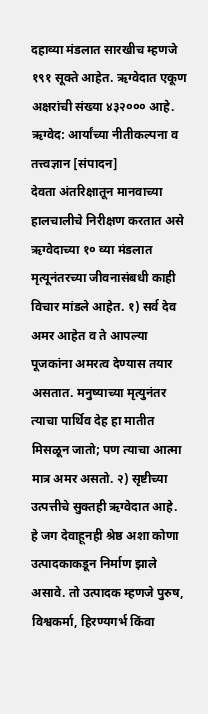दहाव्या मंडलात सारखीच म्हणजे १९१ सूक्ते आहेत. ऋग्वेदात एकूण अक्षरांची संख्या ४३२००० आहे.
ऋग्वेद: आर्यांच्या नीतीकल्पना व तत्त्वज्ञान [संपादन]
देवता अंतरिक्षातून मानवाच्या हालचालीचे निरीक्षण करतात असे ऋग्वेदाच्या १० व्या मंडलात मृत्यूनंतरच्या जीवनासंबधी काही विचार मांडले आहेत. १) सर्व देव अमर आहेत व ते आपल्या पूजकांना अमरत्व देण्यास तयार असतात. मनुष्याच्या मृत्युनंतर त्याचा पार्थिव देह हा मातीत मिसळून जातो; पण त्याचा आत्मा मात्र अमर असतो. २) सृष्टीच्या उत्पत्तीचे सुक्तही ऋग्वेदात आहे. हे जग देवाहूनही श्रेष्ठ अशा कोणा उत्पादकाकडून निर्माण झाले असावे. तो उत्पादक म्हणजे पुरुष, विश्वकर्मा, हिरण्यगर्भ किंवा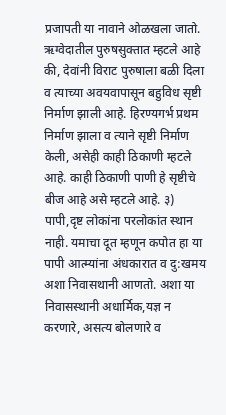प्रजापती या नावाने ओळखला जातो. ऋग्वेदातील पुरुषसुक्तात म्हटले आहे की, देवांनी विराट पुरुषाला बळी दिला व त्याच्या अवयवापासून बहुविध सृष्टी निर्माण झाली आहे. हिरण्यगर्भ प्रथम निर्माण झाला व त्याने सृष्टी निर्माण केली, असेही काही ठिकाणी म्हटले आहे. काही ठिकाणी पाणी हे सृष्टीचे बीज आहे असे म्हटले आहे. ३) पापी,दृष्ट लोकांना परलोकांत स्थान नाही. यमाचा दूत म्हणून कपोत हा या पापी आत्म्यांना अंधकारात व दु:खमय अशा निवासथानी आणतो. अशा या निवासस्थानी अधार्मिक,यज्ञ न करणारे, असत्य बोलणारे व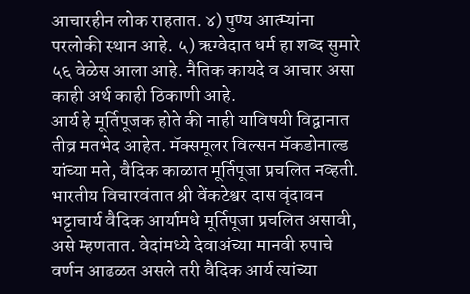आचारहीन लोक राहतात. ४) पुण्य आत्म्यांना परलोकी स्थान आहे. ५) ऋग्वेदात धर्म हा शब्द सुमारे ५६ वेळेस आला आहे. नैतिक कायदे व आचार असा काही अर्थ काही ठिकाणी आहे.
आर्य हे मूर्तिपूजक होते की नाही याविषयी विद्वानात तीव्र मतभेद आहेत. मॅक्समूलर विल्सन मॅकडोनाल्ड यांच्या मते, वैदिक काळात मूर्तिपूजा प्रचलित नव्हती. भारतीय विचारवंतात श्री वेंकटेश्वर दास वृंदावन भट्टाचार्य वैदिक आर्यामधे मूर्तिपूजा प्रचलित असावी, असे म्हणतात. वेदांमध्ये देवाअंच्या मानवी रुपाचे वर्णन आढळत असले तरी वैदिक आर्य त्यांच्या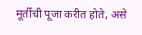मूर्तीची पूजा करीत होते, असे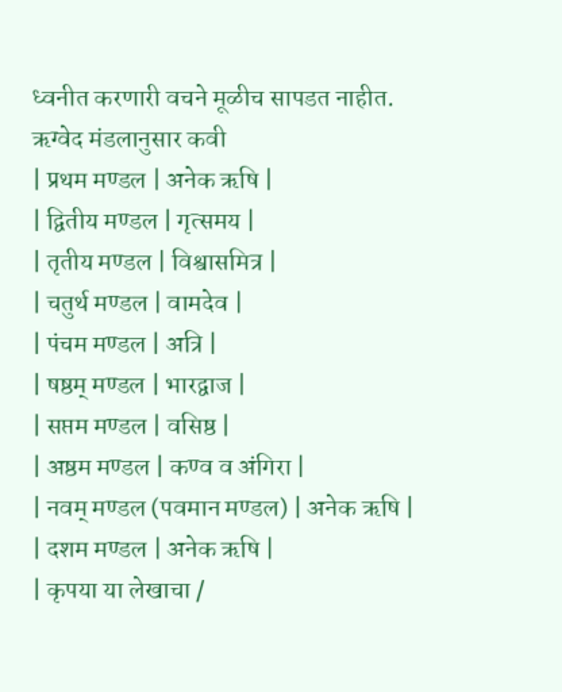ध्वनीत करणारी वचने मूळीच सापडत नाहीत.
ऋग्वेद मंडलानुसार कवी
| प्रथम मण्डल | अनेक ऋषि |
| द्वितीय मण्डल | गृत्समय |
| तृतीय मण्डल | विश्वासमित्र |
| चतुर्थ मण्डल | वामदेव |
| पंचम मण्डल | अत्रि |
| षष्ठम् मण्डल | भारद्वाज |
| सप्तम मण्डल | वसिष्ठ |
| अष्ठम मण्डल | कण्व व अंगिरा |
| नवम् मण्डल (पवमान मण्डल) | अनेक ऋषि |
| दशम मण्डल | अनेक ऋषि |
| कृपया या लेखाचा /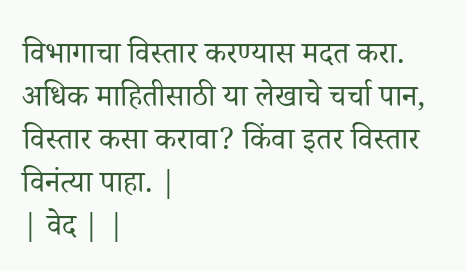विभागाचा विस्तार करण्यास मदत करा. अधिक माहितीसाठी या लेखाचे चर्चा पान, विस्तार कसा करावा? किंवा इतर विस्तार विनंत्या पाहा. |
| वेद | |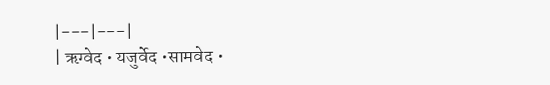|---|---|
| ऋग्वेद • यजुर्वेद •सामवेद •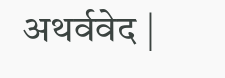अथर्ववेद |